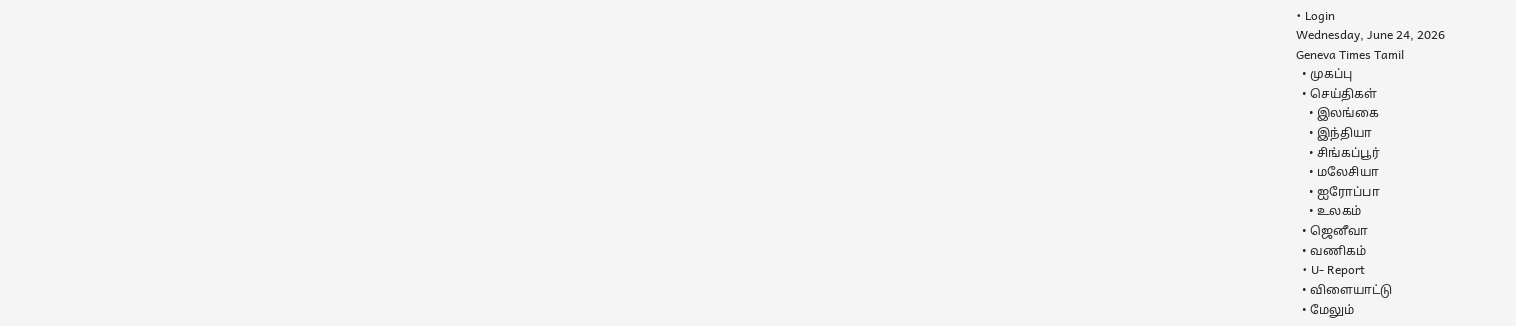• Login
Wednesday, June 24, 2026
Geneva Times Tamil
  • முகப்பு
  • செய்திகள்
    • இலங்கை
    • இந்தியா
    • சிங்கப்பூர்
    • மலேசியா
    • ஐரோப்பா
    • உலகம்
  • ஜெனீவா
  • வணிகம்
  • U- Report
  • விளையாட்டு
  • மேலும்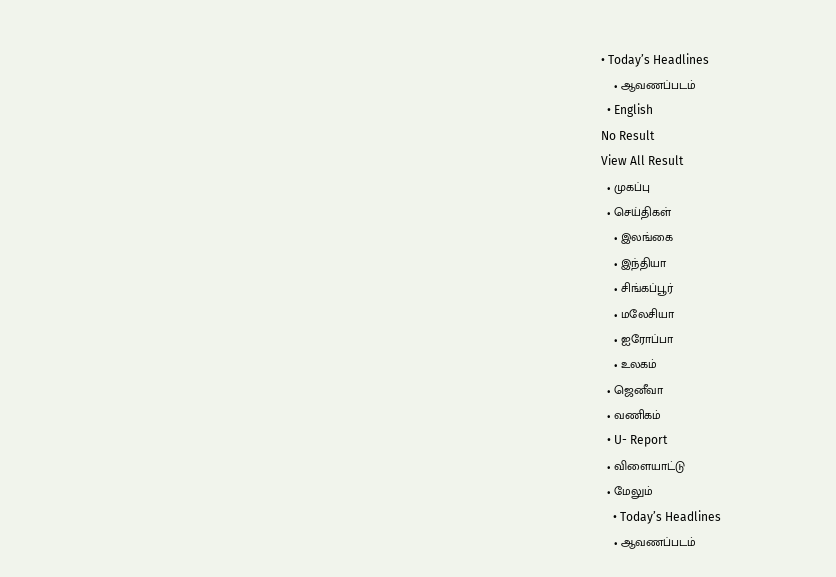• Today’s Headlines
    • ஆவணப்படம்
  • English
No Result
View All Result
  • முகப்பு
  • செய்திகள்
    • இலங்கை
    • இந்தியா
    • சிங்கப்பூர்
    • மலேசியா
    • ஐரோப்பா
    • உலகம்
  • ஜெனீவா
  • வணிகம்
  • U- Report
  • விளையாட்டு
  • மேலும்
    • Today’s Headlines
    • ஆவணப்படம்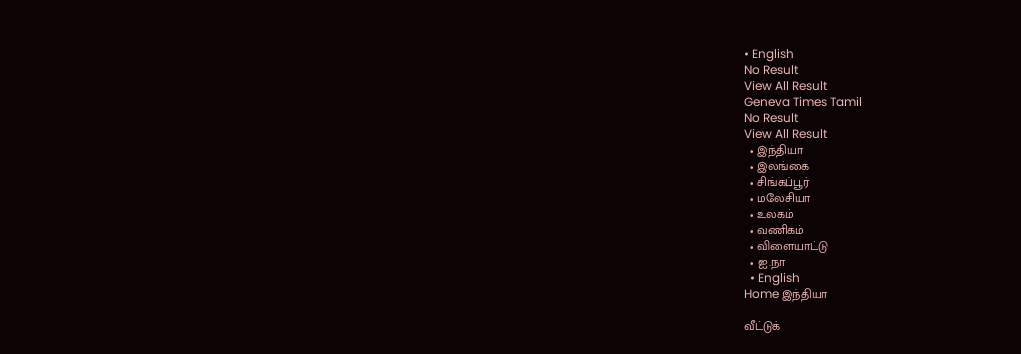• English
No Result
View All Result
Geneva Times Tamil
No Result
View All Result
  • இந்தியா
  • இலங்கை
  • சிங்கப்பூர்
  • மலேசியா
  • உலகம்
  • வணிகம்
  • விளையாட்டு
  • ஐ.நா
  • English
Home இந்தியா

வீட்டுக்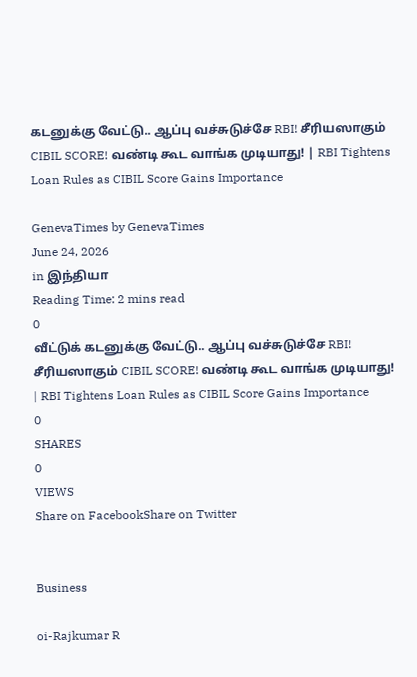கடனுக்கு வேட்டு.. ஆப்பு வச்சுடுச்சே RBI! சீரியஸாகும் CIBIL SCORE! வண்டி கூட வாங்க முடியாது! | RBI Tightens Loan Rules as CIBIL Score Gains Importance

GenevaTimes by GenevaTimes
June 24, 2026
in இந்தியா
Reading Time: 2 mins read
0
வீட்டுக் கடனுக்கு வேட்டு.. ஆப்பு வச்சுடுச்சே RBI! சீரியஸாகும் CIBIL SCORE! வண்டி கூட வாங்க முடியாது! | RBI Tightens Loan Rules as CIBIL Score Gains Importance
0
SHARES
0
VIEWS
Share on FacebookShare on Twitter


Business

oi-Rajkumar R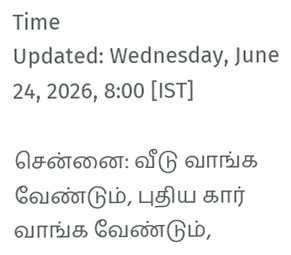Time
Updated: Wednesday, June 24, 2026, 8:00 [IST]

சென்னை: வீடு வாங்க வேண்டும், புதிய கார் வாங்க வேண்டும்,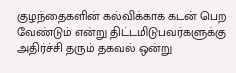குழந்தைகளின் கல்விக்காக கடன் பெற வேண்டும் என்று திட்டமிடுபவர்களுக்கு அதிர்ச்சி தரும் தகவல் ஒன்று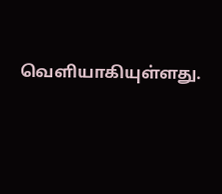வெளியாகியுள்ளது.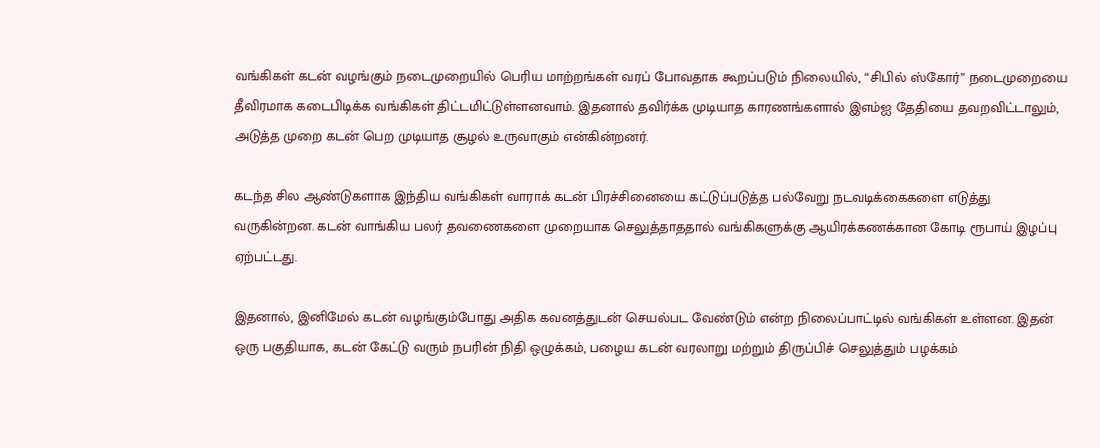வங்கிகள் கடன் வழங்கும் நடைமுறையில் பெரிய மாற்றங்கள் வரப் போவதாக கூறப்படும் நிலையில், “சிபில் ஸ்கோர்” நடைமுறையை தீவிரமாக கடைபிடிக்க வங்கிகள் திட்டமிட்டுள்ளனவாம். இதனால் தவிர்க்க முடியாத காரணங்களால் இஎம்ஐ தேதியை தவறவிட்டாலும், அடுத்த முறை கடன் பெற முடியாத சூழல் உருவாகும் என்கின்றனர்.

கடந்த சில ஆண்டுகளாக இந்திய வங்கிகள் வாராக் கடன் பிரச்சினையை கட்டுப்படுத்த பல்வேறு நடவடிக்கைகளை எடுத்து வருகின்றன. கடன் வாங்கிய பலர் தவணைகளை முறையாக செலுத்தாததால் வங்கிகளுக்கு ஆயிரக்கணக்கான கோடி ரூபாய் இழப்பு ஏற்பட்டது.

இதனால், இனிமேல் கடன் வழங்கும்போது அதிக கவனத்துடன் செயல்பட வேண்டும் என்ற நிலைப்பாட்டில் வங்கிகள் உள்ளன. இதன் ஒரு பகுதியாக, கடன் கேட்டு வரும் நபரின் நிதி ஒழுக்கம், பழைய கடன் வரலாறு மற்றும் திருப்பிச் செலுத்தும் பழக்கம்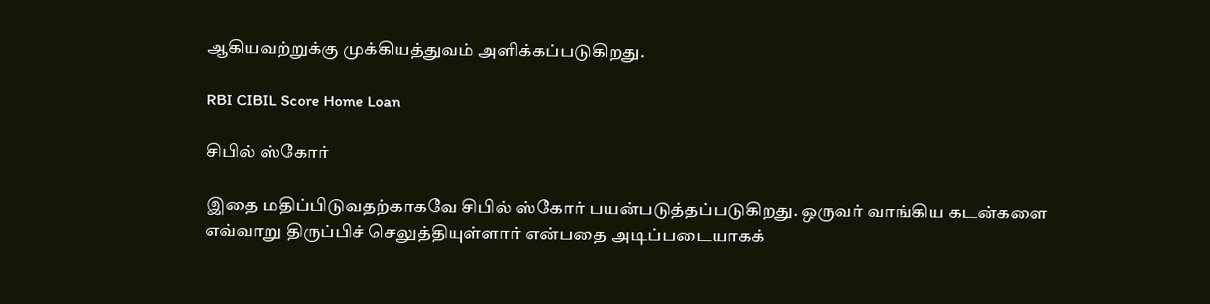ஆகியவற்றுக்கு முக்கியத்துவம் அளிக்கப்படுகிறது.

RBI CIBIL Score Home Loan

சிபில் ஸ்கோர்

இதை மதிப்பிடுவதற்காகவே சிபில் ஸ்கோர் பயன்படுத்தப்படுகிறது. ஒருவர் வாங்கிய கடன்களை எவ்வாறு திருப்பிச் செலுத்தியுள்ளார் என்பதை அடிப்படையாகக்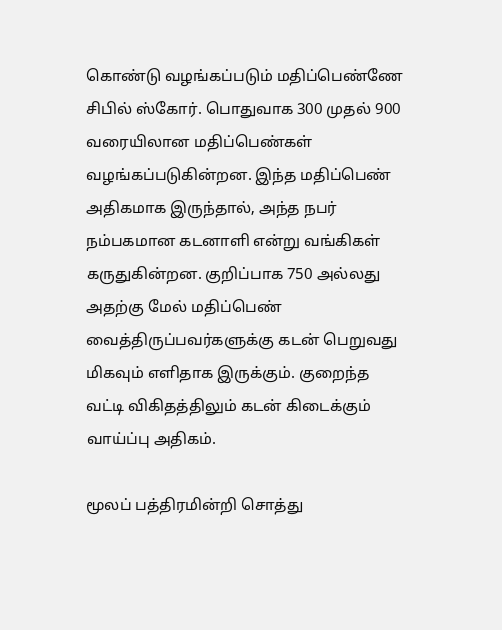கொண்டு வழங்கப்படும் மதிப்பெண்ணே சிபில் ஸ்கோர். பொதுவாக 300 முதல் 900 வரையிலான மதிப்பெண்கள் வழங்கப்படுகின்றன. இந்த மதிப்பெண் அதிகமாக இருந்தால், அந்த நபர் நம்பகமான கடனாளி என்று வங்கிகள் கருதுகின்றன. குறிப்பாக 750 அல்லது அதற்கு மேல் மதிப்பெண் வைத்திருப்பவர்களுக்கு கடன் பெறுவது மிகவும் எளிதாக இருக்கும். குறைந்த வட்டி விகிதத்திலும் கடன் கிடைக்கும் வாய்ப்பு அதிகம்.

மூலப் பத்திரமின்றி சொத்து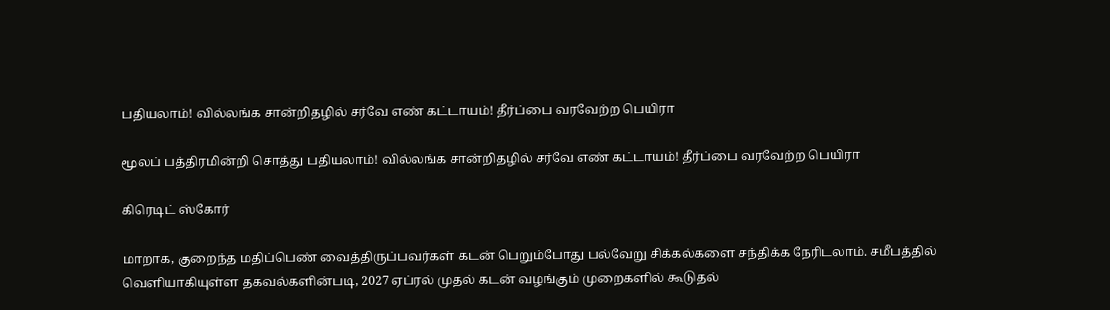பதியலாம்! வில்லங்க சான்றிதழில் சர்வே எண் கட்டாயம்! தீர்ப்பை வரவேற்ற பெயிரா

மூலப் பத்திரமின்றி சொத்து பதியலாம்! வில்லங்க சான்றிதழில் சர்வே எண் கட்டாயம்! தீர்ப்பை வரவேற்ற பெயிரா

கிரெடிட் ஸ்கோர்

மாறாக, குறைந்த மதிப்பெண் வைத்திருப்பவர்கள் கடன் பெறும்போது பல்வேறு சிக்கல்களை சந்திக்க நேரிடலாம். சமீபத்தில் வெளியாகியுள்ள தகவல்களின்படி, 2027 ஏப்ரல் முதல் கடன் வழங்கும் முறைகளில் கூடுதல்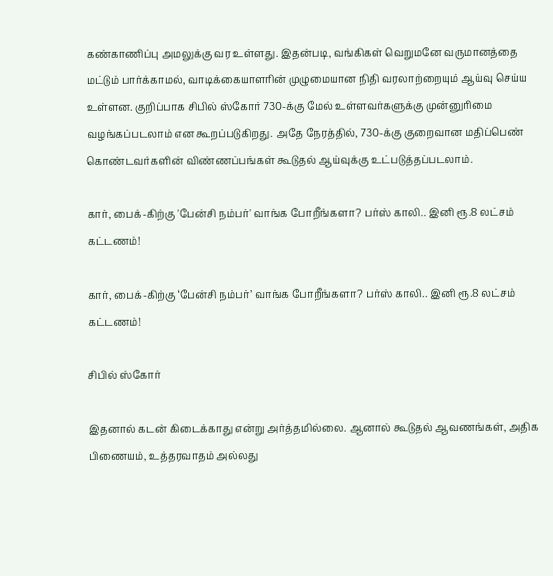கண்காணிப்பு அமலுக்கு வர உள்ளது. இதன்படி, வங்கிகள் வெறுமனே வருமானத்தை மட்டும் பார்க்காமல், வாடிக்கையாளரின் முழுமையான நிதி வரலாற்றையும் ஆய்வு செய்ய உள்ளன. குறிப்பாக சிபில் ஸ்கோர் 730-க்கு மேல் உள்ளவர்களுக்கு முன்னுரிமை வழங்கப்படலாம் என கூறப்படுகிறது. அதே நேரத்தில், 730-க்கு குறைவான மதிப்பெண் கொண்டவர்களின் விண்ணப்பங்கள் கூடுதல் ஆய்வுக்கு உட்படுத்தப்படலாம்.

கார், பைக்-கிற்கு 'பேன்சி நம்பர்' வாங்க போறீங்களா? பர்ஸ் காலி.. இனி ரூ.8 லட்சம் கட்டணம்!

கார், பைக்-கிற்கு ‘பேன்சி நம்பர்’ வாங்க போறீங்களா? பர்ஸ் காலி.. இனி ரூ.8 லட்சம் கட்டணம்!

சிபில் ஸ்கோர்

இதனால் கடன் கிடைக்காது என்று அர்த்தமில்லை. ஆனால் கூடுதல் ஆவணங்கள், அதிக பிணையம், உத்தரவாதம் அல்லது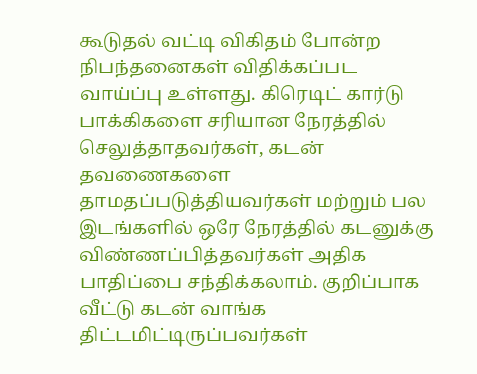கூடுதல் வட்டி விகிதம் போன்ற நிபந்தனைகள் விதிக்கப்பட வாய்ப்பு உள்ளது. கிரெடிட் கார்டு பாக்கிகளை சரியான நேரத்தில் செலுத்தாதவர்கள், கடன் தவணைகளை தாமதப்படுத்தியவர்கள் மற்றும் பல இடங்களில் ஒரே நேரத்தில் கடனுக்கு விண்ணப்பித்தவர்கள் அதிக பாதிப்பை சந்திக்கலாம். குறிப்பாக வீட்டு கடன் வாங்க திட்டமிட்டிருப்பவர்கள்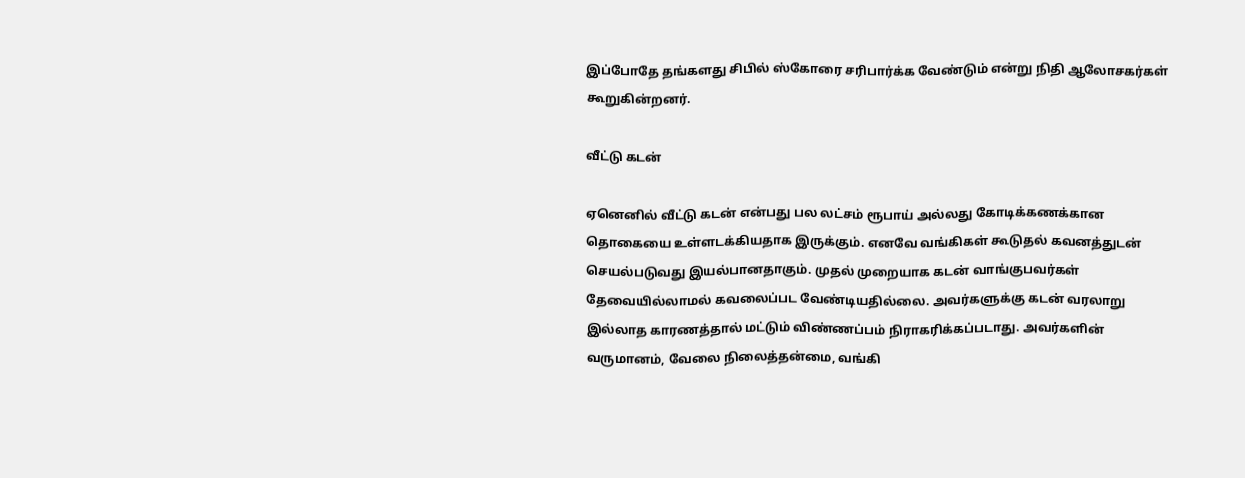இப்போதே தங்களது சிபில் ஸ்கோரை சரிபார்க்க வேண்டும் என்று நிதி ஆலோசகர்கள் கூறுகின்றனர்.

வீட்டு கடன்

ஏனெனில் வீட்டு கடன் என்பது பல லட்சம் ரூபாய் அல்லது கோடிக்கணக்கான தொகையை உள்ளடக்கியதாக இருக்கும். எனவே வங்கிகள் கூடுதல் கவனத்துடன் செயல்படுவது இயல்பானதாகும். முதல் முறையாக கடன் வாங்குபவர்கள் தேவையில்லாமல் கவலைப்பட வேண்டியதில்லை. அவர்களுக்கு கடன் வரலாறு இல்லாத காரணத்தால் மட்டும் விண்ணப்பம் நிராகரிக்கப்படாது. அவர்களின் வருமானம், வேலை நிலைத்தன்மை, வங்கி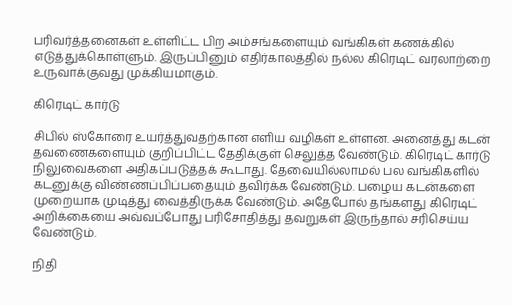பரிவர்த்தனைகள் உள்ளிட்ட பிற அம்சங்களையும் வங்கிகள் கணக்கில் எடுத்துக்கொள்ளும். இருப்பினும் எதிர்காலத்தில் நல்ல கிரெடிட் வரலாற்றை உருவாக்குவது முக்கியமாகும்.

கிரெடிட் கார்டு

சிபில் ஸ்கோரை உயர்த்துவதற்கான எளிய வழிகள் உள்ளன. அனைத்து கடன் தவணைகளையும் குறிப்பிட்ட தேதிக்குள் செலுத்த வேண்டும். கிரெடிட் கார்டு நிலுவைகளை அதிகப்படுத்தக் கூடாது. தேவையில்லாமல் பல வங்கிகளில் கடனுக்கு விண்ணப்பிப்பதையும் தவிர்க்க வேண்டும். பழைய கடன்களை முறையாக முடித்து வைத்திருக்க வேண்டும். அதேபோல் தங்களது கிரெடிட் அறிக்கையை அவ்வப்போது பரிசோதித்து தவறுகள் இருந்தால் சரிசெய்ய வேண்டும்.

நிதி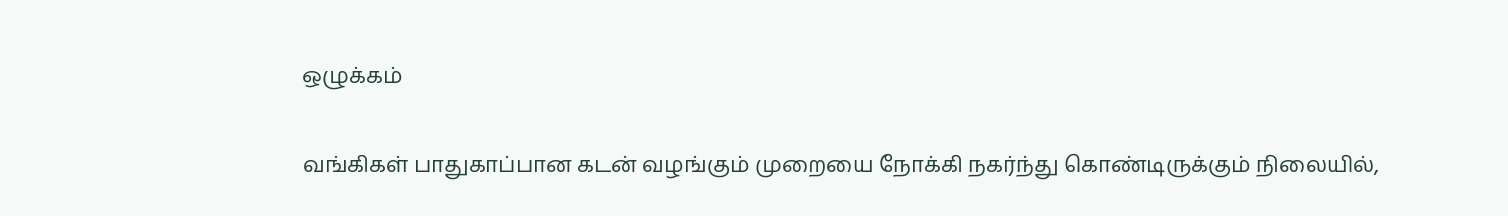ஒழுக்கம்

வங்கிகள் பாதுகாப்பான கடன் வழங்கும் முறையை நோக்கி நகர்ந்து கொண்டிருக்கும் நிலையில்,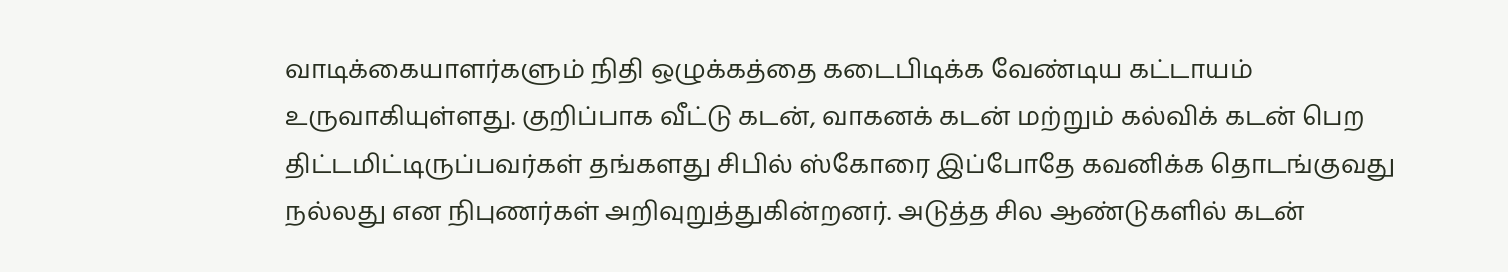வாடிக்கையாளர்களும் நிதி ஒழுக்கத்தை கடைபிடிக்க வேண்டிய கட்டாயம் உருவாகியுள்ளது. குறிப்பாக வீட்டு கடன், வாகனக் கடன் மற்றும் கல்விக் கடன் பெற திட்டமிட்டிருப்பவர்கள் தங்களது சிபில் ஸ்கோரை இப்போதே கவனிக்க தொடங்குவது நல்லது என நிபுணர்கள் அறிவுறுத்துகின்றனர். அடுத்த சில ஆண்டுகளில் கடன்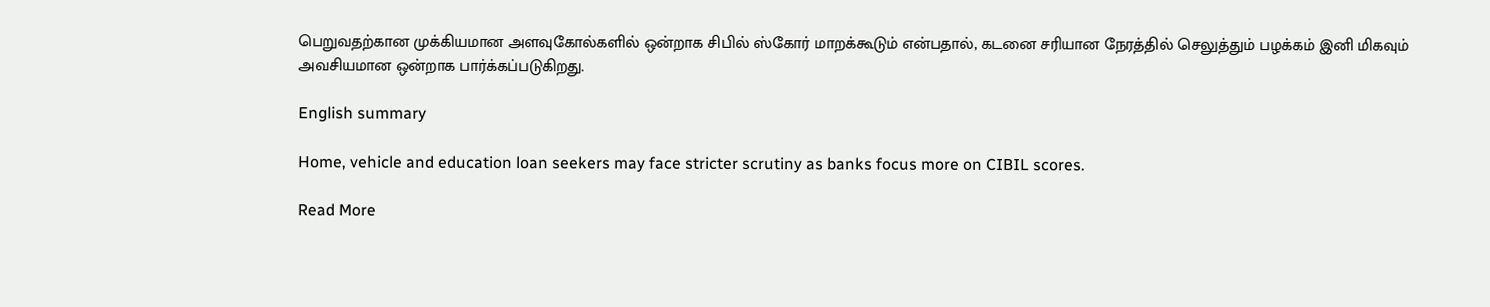பெறுவதற்கான முக்கியமான அளவுகோல்களில் ஒன்றாக சிபில் ஸ்கோர் மாறக்கூடும் என்பதால், கடனை சரியான நேரத்தில் செலுத்தும் பழக்கம் இனி மிகவும் அவசியமான ஒன்றாக பார்க்கப்படுகிறது.

English summary

Home, vehicle and education loan seekers may face stricter scrutiny as banks focus more on CIBIL scores.

Read More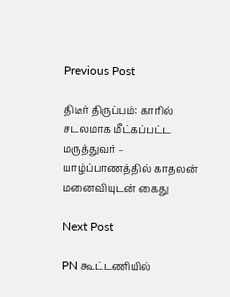Previous Post

திடீர் திருப்பம்: காரில் சடலமாக மீட்கப்பட்ட மருத்துவர் – யாழ்ப்பாணத்தில் காதலன் மனைவியுடன் கைது

Next Post

PN கூட்டணியில்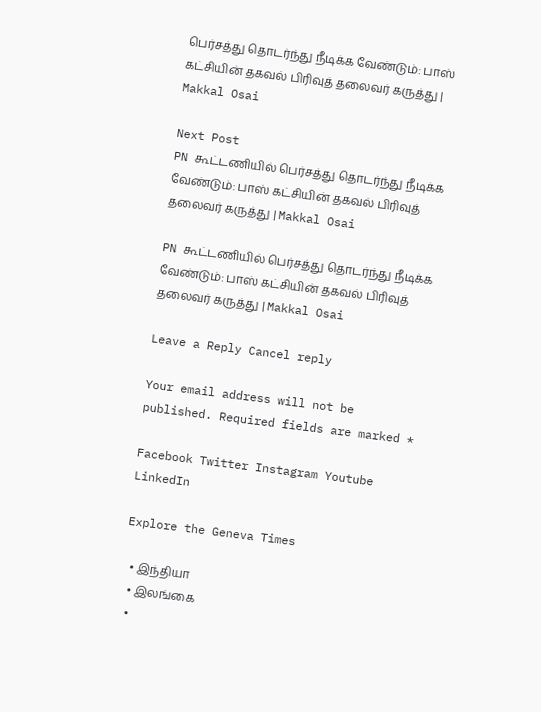பெர்சத்து தொடர்ந்து நீடிக்க வேண்டும்: பாஸ் கட்சியின் தகவல் பிரிவுத் தலைவர் கருத்து | Makkal Osai

Next Post
PN கூட்டணியில் பெர்சத்து தொடர்ந்து நீடிக்க வேண்டும்: பாஸ் கட்சியின் தகவல் பிரிவுத் தலைவர் கருத்து | Makkal Osai

PN கூட்டணியில் பெர்சத்து தொடர்ந்து நீடிக்க வேண்டும்: பாஸ் கட்சியின் தகவல் பிரிவுத் தலைவர் கருத்து | Makkal Osai

Leave a Reply Cancel reply

Your email address will not be published. Required fields are marked *

Facebook Twitter Instagram Youtube LinkedIn

Explore the Geneva Times

  • இந்தியா
  • இலங்கை
  •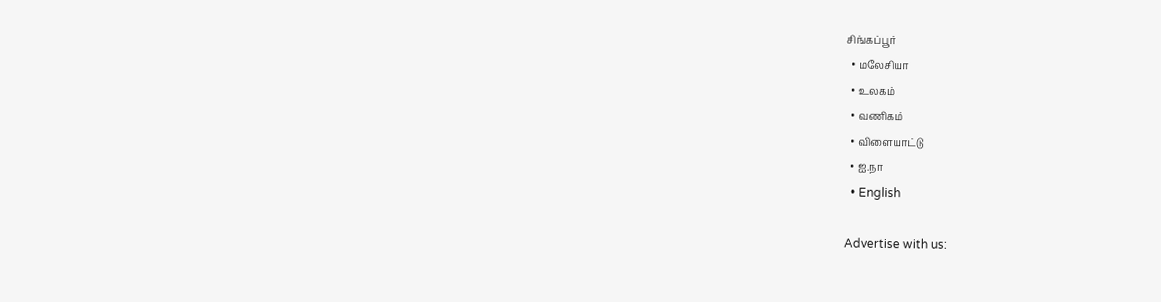சிங்கப்பூர்
  • மலேசியா
  • உலகம்
  • வணிகம்
  • விளையாட்டு
  • ஐ.நா
  • English

Advertise with us: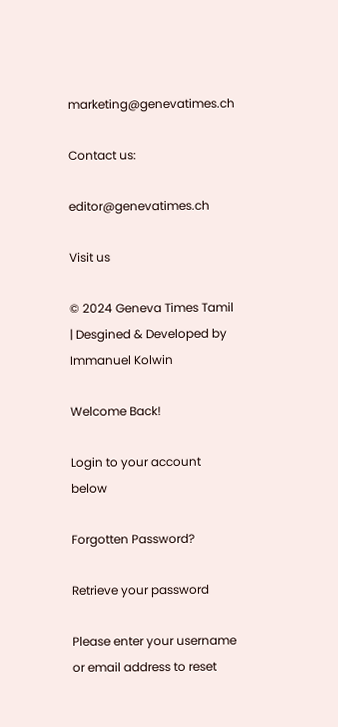marketing@genevatimes.ch

Contact us:

editor@genevatimes.ch

Visit us

© 2024 Geneva Times Tamil | Desgined & Developed by Immanuel Kolwin

Welcome Back!

Login to your account below

Forgotten Password?

Retrieve your password

Please enter your username or email address to reset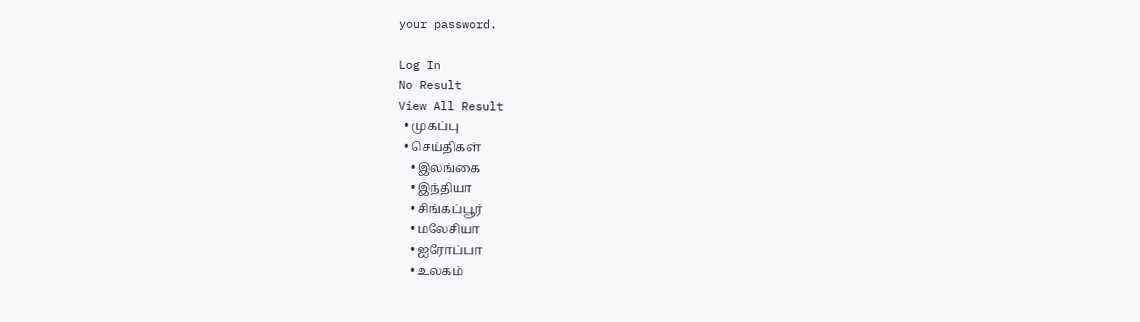your password.

Log In
No Result
View All Result
  • முகப்பு
  • செய்திகள்
    • இலங்கை
    • இந்தியா
    • சிங்கப்பூர்
    • மலேசியா
    • ஐரோப்பா
    • உலகம்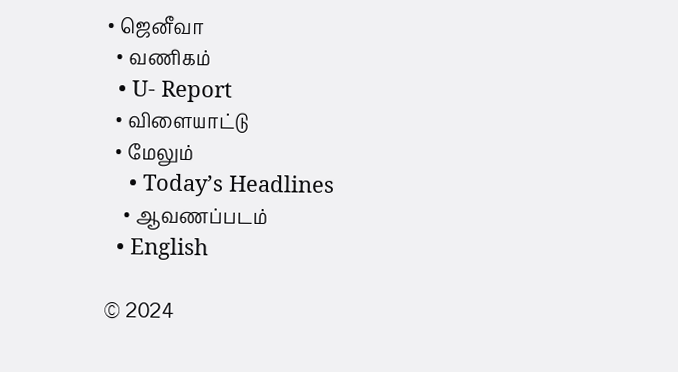• ஜெனீவா
  • வணிகம்
  • U- Report
  • விளையாட்டு
  • மேலும்
    • Today’s Headlines
    • ஆவணப்படம்
  • English

© 2024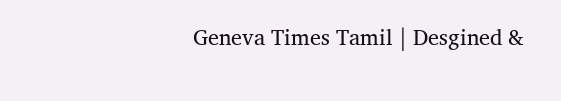Geneva Times Tamil | Desgined &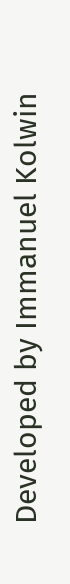Developed by Immanuel Kolwin